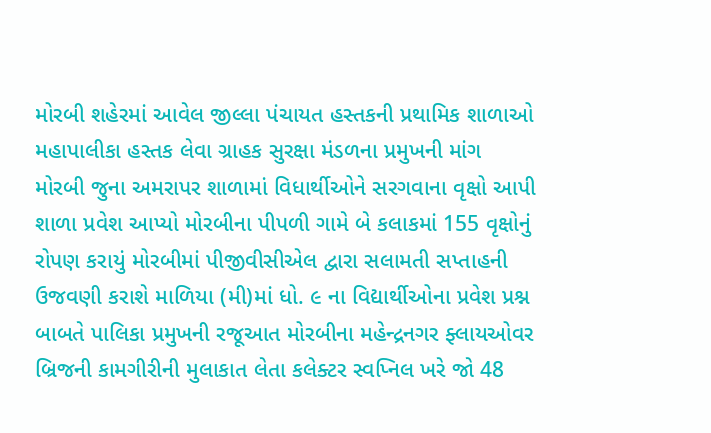મોરબી શહેરમાં આવેલ જીલ્લા પંચાયત હસ્તકની પ્રથામિક શાળાઓ મહાપાલીકા હસ્તક લેવા ગ્રાહક સુરક્ષા મંડળના પ્રમુખની માંગ મોરબી જુના અમરાપર શાળામાં વિધાર્થીઓને સરગવાના વૃક્ષો આપી શાળા પ્રવેશ આપ્યો મોરબીના પીપળી ગામે બે કલાકમાં 155 વૃક્ષોનું રોપણ કરાયું મોરબીમાં પીજીવીસીએલ દ્વારા સલામતી સપ્તાહની ઉજવણી કરાશે માળિયા (મી)માં ધો. ૯ ના વિદ્યાર્થીઓના પ્રવેશ પ્રશ્ન બાબતે પાલિકા પ્રમુખની રજૂઆત મોરબીના મહેન્દ્રનગર ફ્લાયઓવર બ્રિજની કામગીરીની મુલાકાત લેતા કલેક્ટર સ્વપ્નિલ ખરે જો 48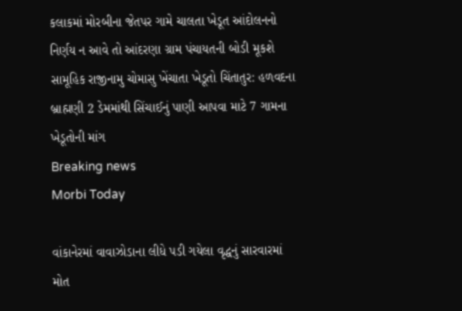કલાકમાં મોરબીના જેતપર ગામે ચાલતા ખેડૂત આંદોલનનો નિર્ણય ન આવે તો આંદરણા ગ્રામ પંચાયતની બોડી મૂકશે સામૂહિક રાજીનામુ ચોમાસુ ખેંચાતા ખેડૂતો ચિંતાતુર: હળવદના બ્રાહ્મણી 2 ડેમમાંથી સિંચાઈનું પાણી આપવા માટે 7 ગામના ખેડૂતોની માંગ
Breaking news
Morbi Today

વાંકાનેરમાં વાવાઝોડાના લીધે પડી ગયેલા વૃદ્ધનું સારવારમાં મોત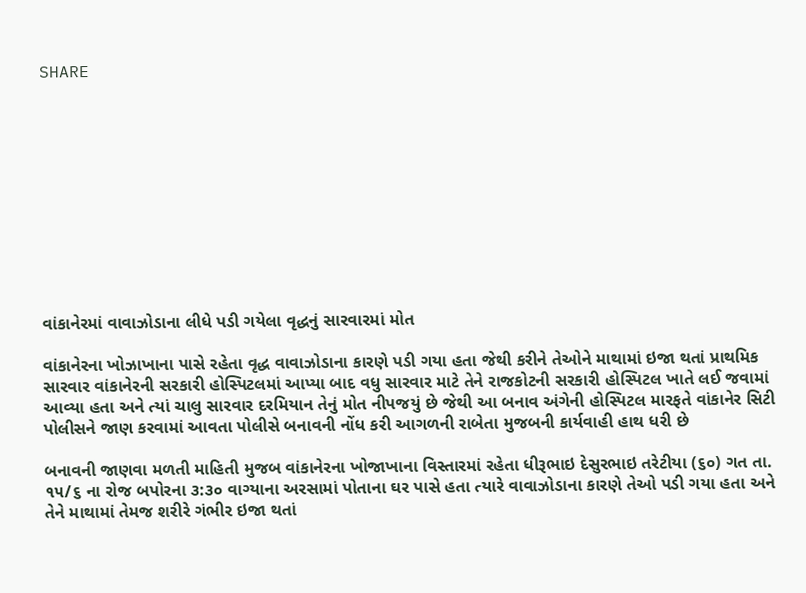SHARE











વાંકાનેરમાં વાવાઝોડાના લીધે પડી ગયેલા વૃદ્ધનું સારવારમાં મોત

વાંકાનેરના ખોઝાખાના પાસે રહેતા વૃદ્ધ વાવાઝોડાના કારણે પડી ગયા હતા જેથી કરીને તેઓને માથામાં ઇજા થતાં પ્રાથમિક સારવાર વાંકાનેરની સરકારી હોસ્પિટલમાં આપ્યા બાદ વધુ સારવાર માટે તેને રાજકોટની સરકારી હોસ્પિટલ ખાતે લઈ જવામાં આવ્યા હતા અને ત્યાં ચાલુ સારવાર દરમિયાન તેનું મોત નીપજયું છે જેથી આ બનાવ અંગેની હોસ્પિટલ મારફતે વાંકાનેર સિટી પોલીસને જાણ કરવામાં આવતા પોલીસે બનાવની નોંધ કરી આગળની રાબેતા મુજબની કાર્યવાહી હાથ ધરી છે

બનાવની જાણવા મળતી માહિતી મુજબ વાંકાનેરના ખોજાખાના વિસ્તારમાં રહેતા ધીરૂભાઇ દેસુરભાઇ તરેટીયા (૬૦) ગત તા. ૧૫/૬ ના રોજ બપોરના ૩:૩૦ વાગ્યાના અરસામાં પોતાના ઘર પાસે હતા ત્યારે વાવાઝોડાના કારણે તેઓ પડી ગયા હતા અને તેને માથામાં તેમજ શરીરે ગંભીર ઇજા થતાં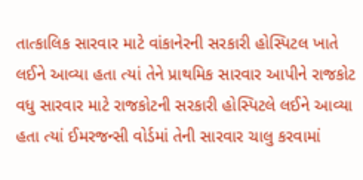તાત્કાલિક સારવાર માટે વાંકાનેરની સરકારી હોસ્પિટલ ખાતે લઈને આવ્યા હતા ત્યાં તેને પ્રાથમિક સારવાર આપીને રાજકોટ વધુ સારવાર માટે રાજકોટની સરકારી હોસ્પિટલે લઈને આવ્યા હતા ત્યાં ઈમરજન્સી વોર્ડમાં તેની સારવાર ચાલુ કરવામાં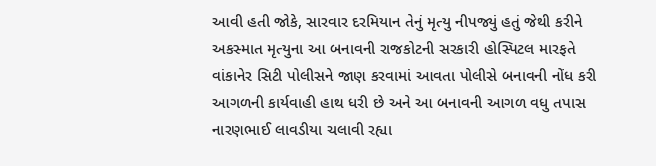આવી હતી જોકે, સારવાર દરમિયાન તેનું મૃત્યુ નીપજ્યું હતું જેથી કરીને અકસ્માત મૃત્યુના આ બનાવની રાજકોટની સરકારી હોસ્પિટલ મારફતે વાંકાનેર સિટી પોલીસને જાણ કરવામાં આવતા પોલીસે બનાવની નોંધ કરી આગળની કાર્યવાહી હાથ ધરી છે અને આ બનાવની આગળ વધુ તપાસ નારણભાઈ લાવડીયા ચલાવી રહ્યા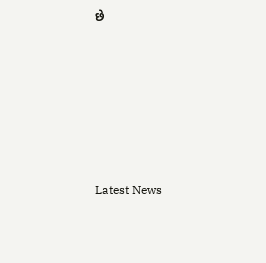છે






Latest News